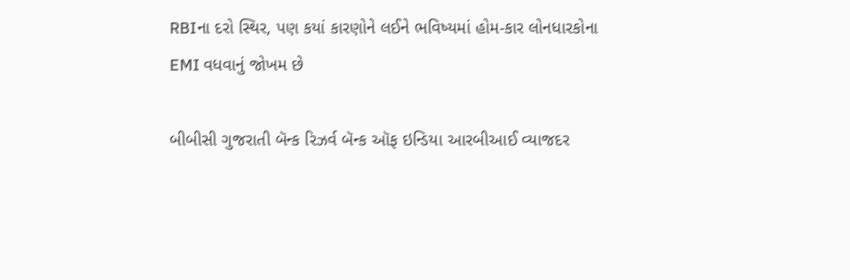RBIના દરો સ્થિર, પણ કયાં કારણોને લઈને ભવિષ્યમાં હોમ-કાર લોનધારકોના EMI વધવાનું જોખમ છે

બીબીસી ગુજરાતી બૅન્ક રિઝર્વ બૅન્ક ઑફ ઇન્ડિયા આરબીઆઈ વ્યાજદર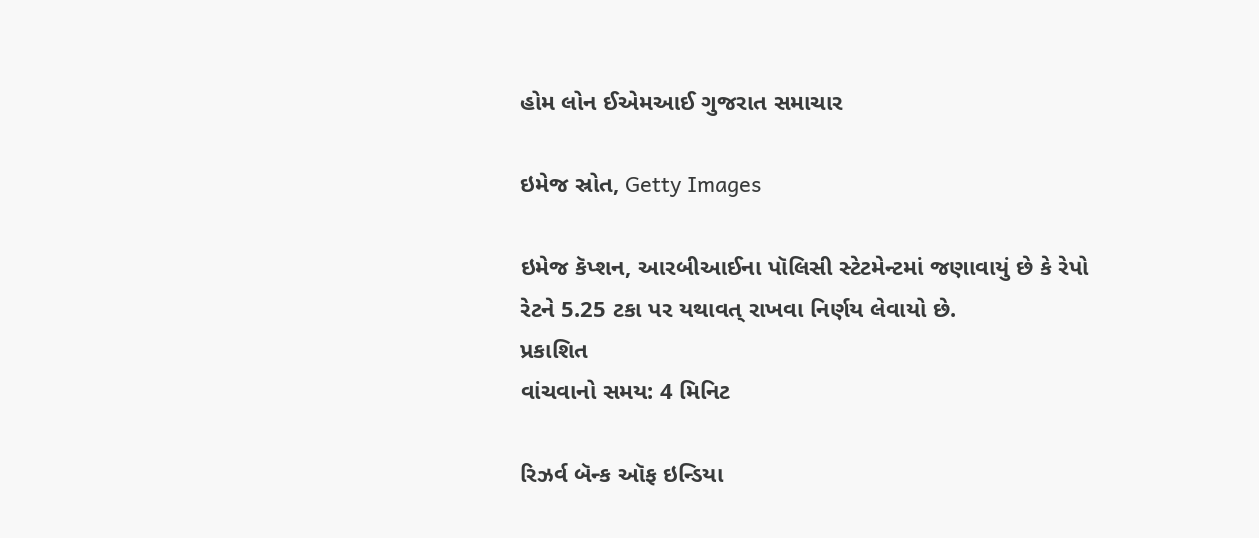હોમ લોન ઈએમઆઈ ગુજરાત સમાચાર

ઇમેજ સ્રોત, Getty Images

ઇમેજ કૅપ્શન, આરબીઆઈના પૉલિસી સ્ટેટમેન્ટમાં જણાવાયું છે કે રેપો રેટને 5.25 ટકા પર યથાવત્ રાખવા નિર્ણય લેવાયો છે.
પ્રકાશિત
વાંચવાનો સમય: 4 મિનિટ

રિઝર્વ બૅન્ક ઑફ ઇન્ડિયા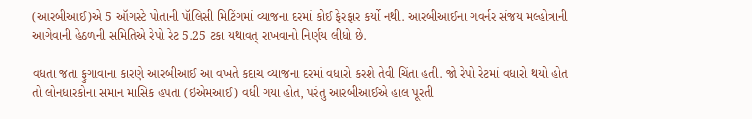(આરબીઆઈ)એ 5 ઑગસ્ટે પોતાની પૉલિસી મિટિંગમાં વ્યાજના દરમાં કોઈ ફેરફાર કર્યો નથી. આરબીઆઈના ગવર્નર સંજય મલ્હોત્રાની આગેવાની હેઠળની સમિતિએ રેપો રેટ 5.25 ટકા યથાવત્ રાખવાનો નિર્ણય લીધો છે.

વધતા જતા ફુગાવાના કારણે આરબીઆઈ આ વખતે કદાચ વ્યાજના દરમાં વધારો કરશે તેવી ચિંતા હતી. જો રેપો રેટમાં વધારો થયો હોત તો લોનધારકોના સમાન માસિક હપતા (ઇએમઆઈ) વધી ગયા હોત, પરંતુ આરબીઆઈએ હાલ પૂરતી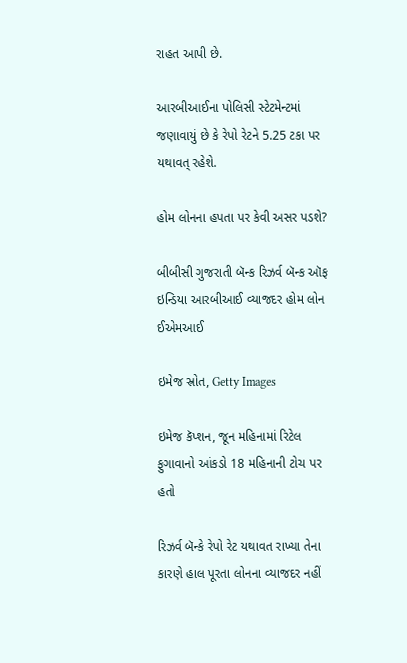રાહત આપી છે.

આરબીઆઈના પોલિસી સ્ટેટમેન્ટમાં જણાવાયું છે કે રેપો રેટને 5.25 ટકા પર યથાવત્ રહેશે.

હોમ લોનના હપતા પર કેવી અસર પડશે?

બીબીસી ગુજરાતી બૅન્ક રિઝર્વ બૅન્ક ઑફ ઇન્ડિયા આરબીઆઈ વ્યાજદર હોમ લોન ઈએમઆઈ

ઇમેજ સ્રોત, Getty Images

ઇમેજ કૅપ્શન, જૂન મહિનામાં રિટેલ ફુગાવાનો આંકડો 18 મહિનાની ટોચ પર હતો

રિઝર્વ બૅન્કે રેપો રેટ યથાવત રાખ્યા તેના કારણે હાલ પૂરતા લોનના વ્યાજદર નહીં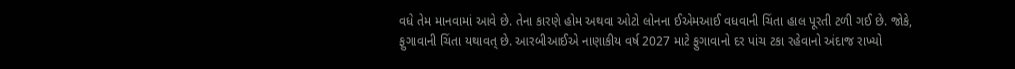વધે તેમ માનવામાં આવે છે. તેના કારણે હોમ અથવા ઓટો લોનના ઈએમઆઈ વધવાની ચિંતા હાલ પૂરતી ટળી ગઈ છે. જોકે, ફુગાવાની ચિંતા યથાવત્ છે. આરબીઆઈએ નાણાકીય વર્ષ 2027 માટે ફુગાવાનો દર પાંચ ટકા રહેવાનો અંદાજ રાખ્યો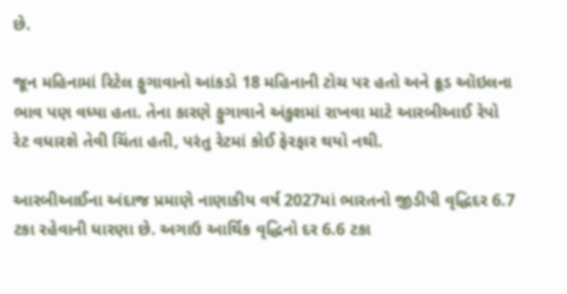છે.

જૂન મહિનામાં રિટેલ ફુગાવાનો આંકડો 18 મહિનાની ટોચ પર હતો અને ક્રૂડ ઑઇલના ભાવ પણ વધ્યા હતા. તેના કારણે ફુગાવાને અંકુશમાં રાખવા માટે આરબીઆઈ રેપો રેટ વધારશે તેવી ચિંતા હતી, પરંતુ રેટમાં કોઈ ફેરફાર થયો નથી.

આરબીઆઈના અંદાજ પ્રમાણે નાણાકીય વર્ષ 2027માં ભારતનો જીડીપી વૃદ્ધિદર 6.7 ટકા રહેવાની ધારણા છે. અગાઉ આર્થિક વૃદ્ધિનો દર 6.6 ટકા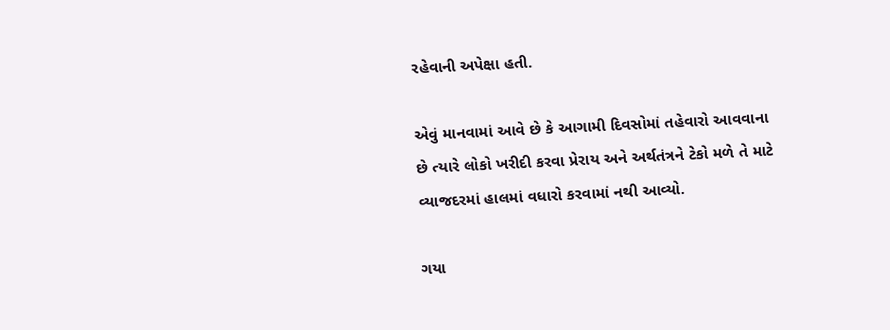રહેવાની અપેક્ષા હતી.

એવું માનવામાં આવે છે કે આગામી દિવસોમાં તહેવારો આવવાના છે ત્યારે લોકો ખરીદી કરવા પ્રેરાય અને અર્થતંત્રને ટેકો મળે તે માટે વ્યાજદરમાં હાલમાં વધારો કરવામાં નથી આવ્યો.

ગયા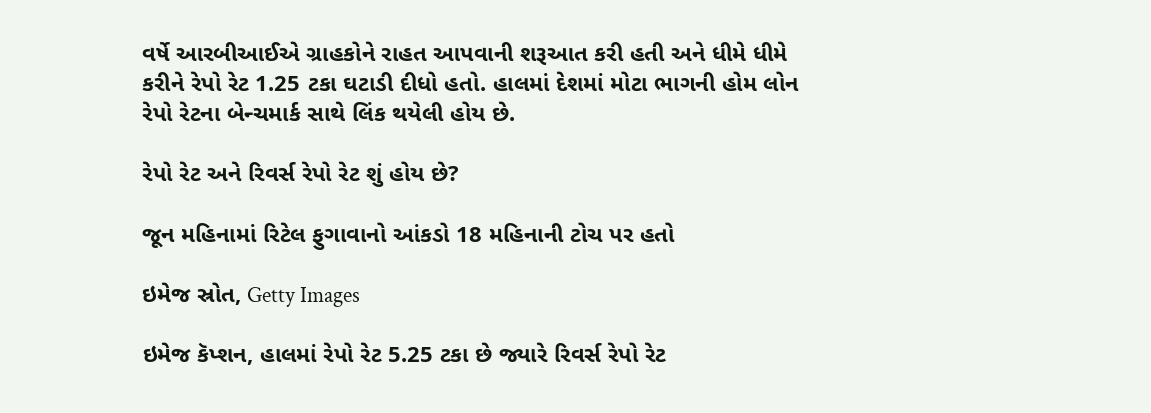વર્ષે આરબીઆઈએ ગ્રાહકોને રાહત આપવાની શરૂઆત કરી હતી અને ધીમે ધીમે કરીને રેપો રેટ 1.25 ટકા ઘટાડી દીધો હતો. હાલમાં દેશમાં મોટા ભાગની હોમ લોન રેપો રેટના બેન્ચમાર્ક સાથે લિંક થયેલી હોય છે.

રેપો રેટ અને રિવર્સ રેપો રેટ શું હોય છે?

જૂન મહિનામાં રિટેલ ફુગાવાનો આંકડો 18 મહિનાની ટોચ પર હતો

ઇમેજ સ્રોત, Getty Images

ઇમેજ કૅપ્શન, હાલમાં રેપો રેટ 5.25 ટકા છે જ્યારે રિવર્સ રેપો રેટ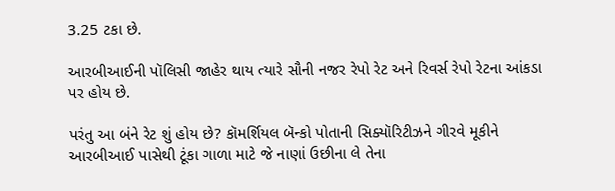3.25 ટકા છે.

આરબીઆઈની પૉલિસી જાહેર થાય ત્યારે સૌની નજર રેપો રેટ અને રિવર્સ રેપો રેટના આંકડા પર હોય છે.

પરંતુ આ બંને રેટ શું હોય છે? કૉમર્શિયલ બૅન્કો પોતાની સિક્યૉરિટીઝને ગીરવે મૂકીને આરબીઆઈ પાસેથી ટૂંકા ગાળા માટે જે નાણાં ઉછીના લે તેના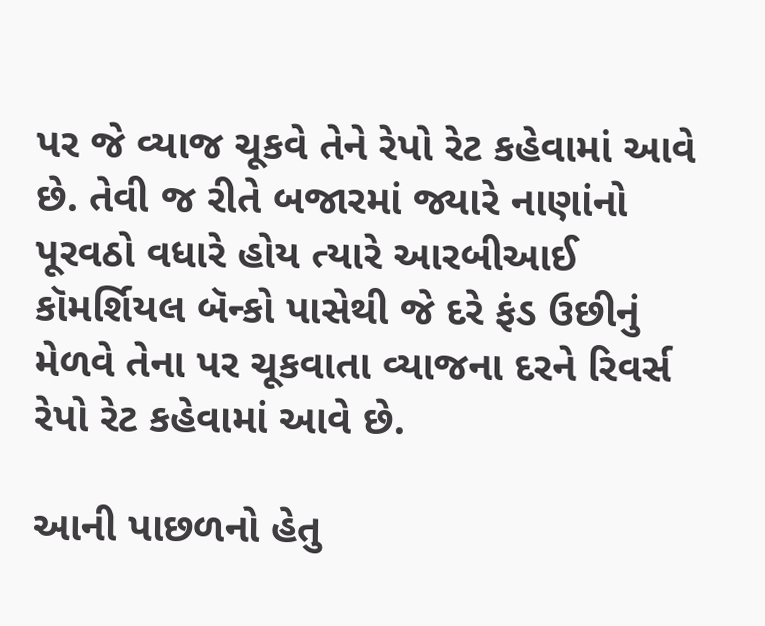પર જે વ્યાજ ચૂકવે તેને રેપો રેટ કહેવામાં આવે છે. તેવી જ રીતે બજારમાં જ્યારે નાણાંનો પૂરવઠો વધારે હોય ત્યારે આરબીઆઈ કૉમર્શિયલ બૅન્કો પાસેથી જે દરે ફંડ ઉછીનું મેળવે તેના પર ચૂકવાતા વ્યાજના દરને રિવર્સ રેપો રેટ કહેવામાં આવે છે.

આની પાછળનો હેતુ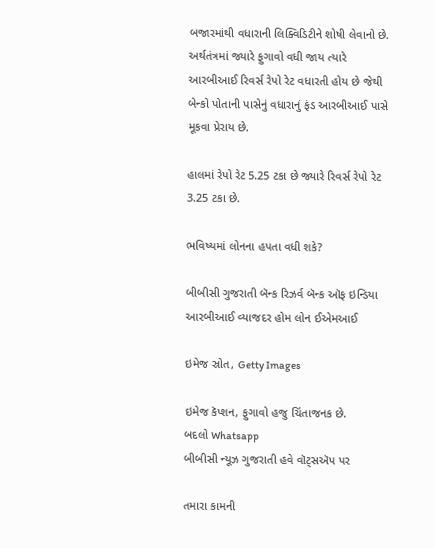બજારમાંથી વધારાની લિક્વિડિટીને શોષી લેવાનો છે. અર્થતંત્રમાં જ્યારે ફુગાવો વધી જાય ત્યારે આરબીઆઈ રિવર્સ રેપો રેટ વધારતી હોય છે જેથી બેન્કો પોતાની પાસેનું વધારાનું ફંડ આરબીઆઈ પાસે મૂકવા પ્રેરાય છે.

હાલમાં રેપો રેટ 5.25 ટકા છે જ્યારે રિવર્સ રેપો રેટ 3.25 ટકા છે.

ભવિષ્યમાં લોનના હપતા વધી શકે?

બીબીસી ગુજરાતી બૅન્ક રિઝર્વ બૅન્ક ઑફ ઇન્ડિયા આરબીઆઈ વ્યાજદર હોમ લોન ઈએમઆઈ

ઇમેજ સ્રોત, Getty Images

ઇમેજ કૅપ્શન, ફુગાવો હજુ ચિંતાજનક છે.
બદલો Whatsapp
બીબીસી ન્યૂઝ ગુજરાતી હવે વૉટ્સઍપ પર

તમારા કામની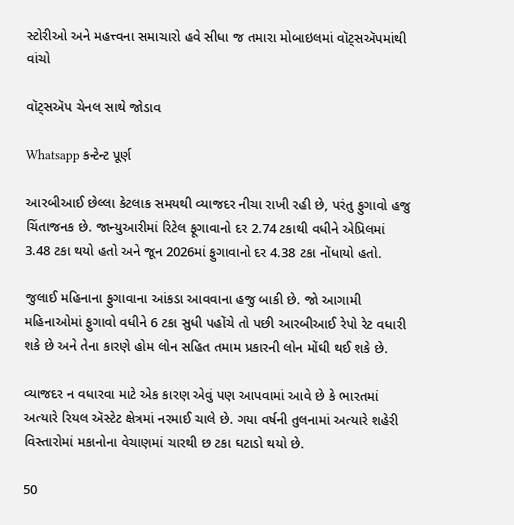સ્ટોરીઓ અને મહત્ત્વના સમાચારો હવે સીધા જ તમારા મોબાઇલમાં વૉટ્સઍપમાંથી વાંચો

વૉટ્સઍપ ચેનલ સાથે જોડાવ

Whatsapp કન્ટેન્ટ પૂર્ણ

આરબીઆઈ છેલ્લા કેટલાક સમયથી વ્યાજદર નીચા રાખી રહી છે, પરંતુ ફુગાવો હજુ ચિંતાજનક છે. જાન્યુઆરીમાં રિટેલ ફૂગાવાનો દર 2.74 ટકાથી વધીને એપ્રિલમાં 3.48 ટકા થયો હતો અને જૂન 2026માં ફુગાવાનો દર 4.38 ટકા નોંધાયો હતો.

જુલાઈ મહિનાના ફુગાવાના આંકડા આવવાના હજુ બાકી છે. જો આગામી મહિનાઓમાં ફુગાવો વધીને 6 ટકા સુધી પહોંચે તો પછી આરબીઆઈ રેપો રેટ વધારી શકે છે અને તેના કારણે હોમ લોન સહિત તમામ પ્રકારની લોન મોંઘી થઈ શકે છે.

વ્યાજદર ન વધારવા માટે એક કારણ એવું પણ આપવામાં આવે છે કે ભારતમાં અત્યારે રિયલ ઍસ્ટેટ ક્ષેત્રમાં નરમાઈ ચાલે છે. ગયા વર્ષની તુલનામાં અત્યારે શહેરી વિસ્તારોમાં મકાનોના વેચાણમાં ચારથી છ ટકા ઘટાડો થયો છે.

50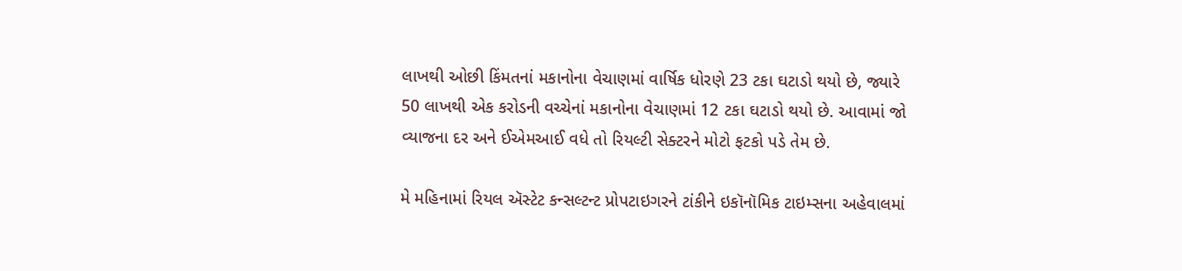લાખથી ઓછી કિંમતનાં મકાનોના વેચાણમાં વાર્ષિક ધોરણે 23 ટકા ઘટાડો થયો છે, જ્યારે 50 લાખથી એક કરોડની વચ્ચેનાં મકાનોના વેચાણમાં 12 ટકા ઘટાડો થયો છે. આવામાં જો વ્યાજના દર અને ઈએમઆઈ વધે તો રિયલ્ટી સેક્ટરને મોટો ફટકો પડે તેમ છે.

મે મહિનામાં રિયલ ઍસ્ટેટ કન્સલ્ટન્ટ પ્રોપટાઇગરને ટાંકીને ઇકૉનૉમિક ટાઇમ્સના અહેવાલમાં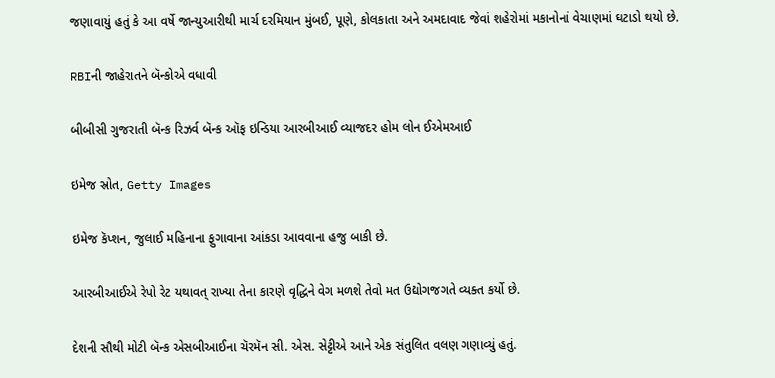જણાવાયું હતું કે આ વર્ષે જાન્યુઆરીથી માર્ચ દરમિયાન મુંબઈ, પૂણે, કોલકાતા અને અમદાવાદ જેવાં શહેરોમાં મકાનોનાં વેચાણમાં ઘટાડો થયો છે.

RBIની જાહેરાતને બૅન્કોએ વધાવી

બીબીસી ગુજરાતી બૅન્ક રિઝર્વ બૅન્ક ઑફ ઇન્ડિયા આરબીઆઈ વ્યાજદર હોમ લોન ઈએમઆઈ

ઇમેજ સ્રોત, Getty Images

ઇમેજ કૅપ્શન, જુલાઈ મહિનાના ફુગાવાના આંકડા આવવાના હજુ બાકી છે.

આરબીઆઈએ રેપો રેટ યથાવત્ રાખ્યા તેના કારણે વૃદ્ધિને વેગ મળશે તેવો મત ઉદ્યોગજગતે વ્યક્ત કર્યો છે.

દેશની સૌથી મોટી બૅન્ક એસબીઆઈના ચૅરમૅન સી. એસ. સેટ્ટીએ આને એક સંતુલિત વલણ ગણાવ્યું હતું.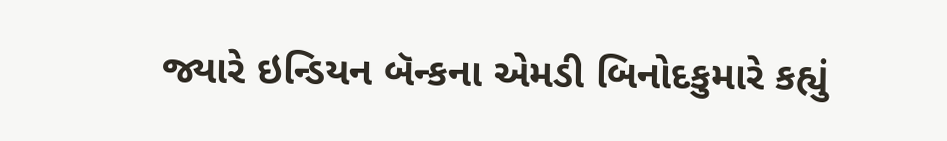જ્યારે ઇન્ડિયન બૅન્કના એમડી બિનોદકુમારે કહ્યું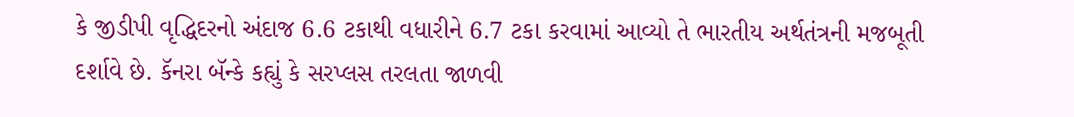કે જીડીપી વૃદ્ધિદરનો અંદાજ 6.6 ટકાથી વધારીને 6.7 ટકા કરવામાં આવ્યો તે ભારતીય અર્થતંત્રની મજબૂતી દર્શાવે છે. કૅનરા બૅન્કે કહ્યું કે સરપ્લસ તરલતા જાળવી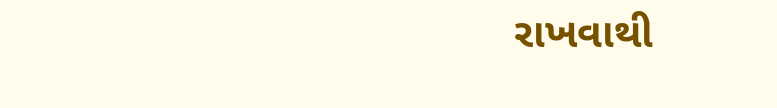રાખવાથી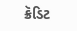ક્રૅડિટ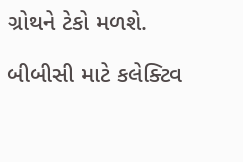ગ્રોથને ટેકો મળશે.

બીબીસી માટે કલેક્ટિવ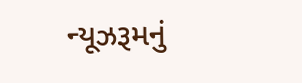ન્યૂઝરૂમનું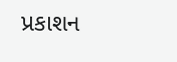પ્રકાશન